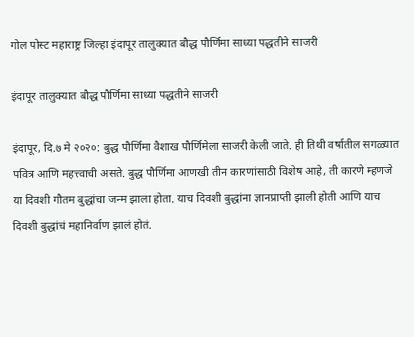गोल पोस्ट महाराष्ट्र जिल्हा इंदापूर तालुक्यात बौद्ध पौर्णिमा साध्या पद्धतीने साजरी

इंदापूर तालुक्यात बौद्ध पौर्णिमा साध्या पद्धतीने साजरी

इंदापूर, दि.७ मे २०२०: बुद्ध पौर्णिमा वैशाख पौर्णिमेला साजरी केली जाते. ही तिथी वर्षातील सगळ्यात पवित्र आणि महत्त्वाची असते. बुद्ध पौर्णिमा आणखी तीन कारणांसाठी विशेष आहे, ती कारणे म्हणजे या दिवशी गौतम बुद्धांचा जन्म झाला होता. याच दिवशी बुद्धांना ज्ञानप्राप्ती झाली होती आणि याच दिवशी बुद्धांचं महानिर्वाण झालं होतं.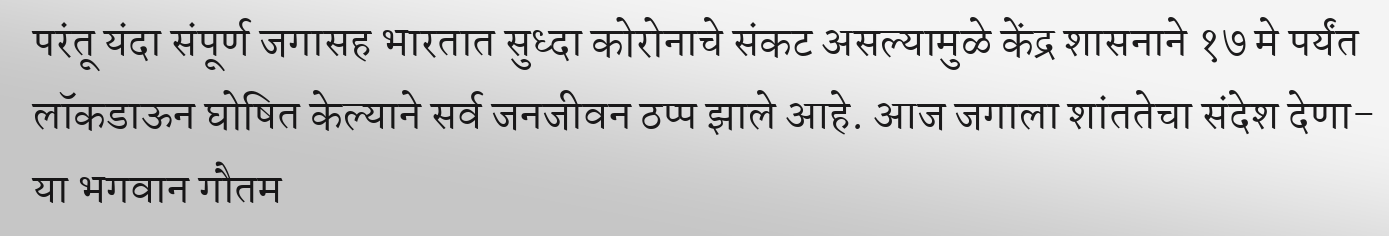परंतू यंदा संपूर्ण जगासह भारतात सुध्दा कोरोनाचे संकट असल्यामुळे केंद्र शासनाने १७ मे पर्यंत लॉकडाऊन घोषित केल्याने सर्व जनजीवन ठप्प झाले आहे. आज जगाला शांततेचा संदेश देणा-या भगवान गौतम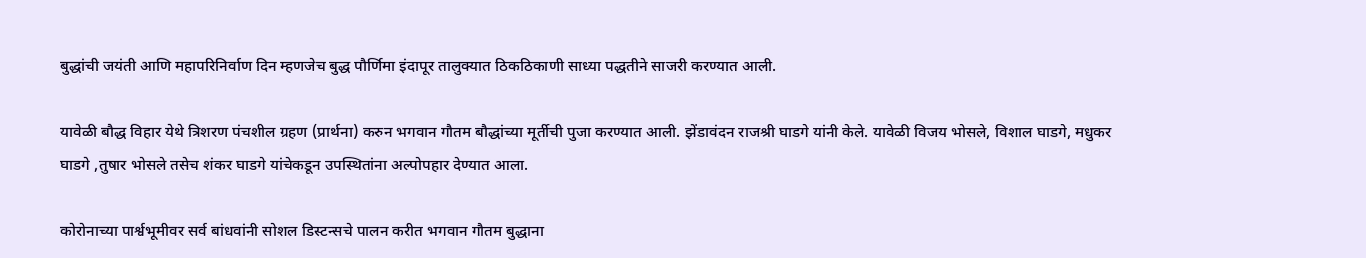बुद्धांची जयंती आणि महापरिनिर्वाण दिन म्हणजेच बुद्ध पौर्णिमा इंदापूर तालुक्यात ठिकठिकाणी साध्या पद्धतीने साजरी करण्यात आली.

यावेळी बौद्ध विहार येथे त्रिशरण पंचशील ग्रहण (प्रार्थना) करुन भगवान गौतम बौद्धांच्या मूर्तीची पुजा करण्यात आली. झेंडावंदन राजश्री घाडगे यांनी केले. यावेळी विजय भोसले, विशाल घाडगे, मधुकर घाडगे ,तुषार भोसले तसेच शंकर घाडगे यांचेकडून उपस्थितांना अल्पोपहार देण्यात आला.

कोरोनाच्या पार्श्वभूमीवर सर्व बांधवांनी सोशल डिस्टन्सचे पालन करीत भगवान गौतम बुद्धाना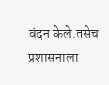वंदन केले.तसेच प्रशासनाला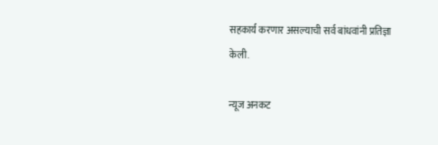सहकार्य करणार असल्याची सर्व बांधवांनी प्रतिज्ञा केली.

न्यूज अनकट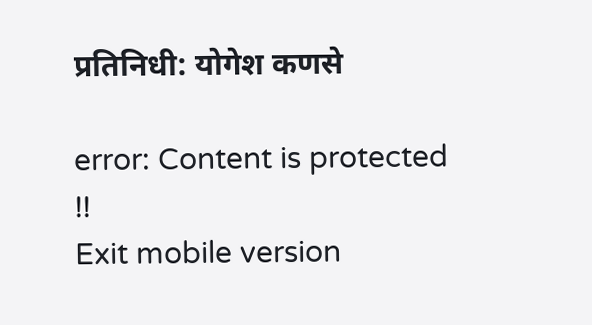प्रतिनिधी: योगेश कणसे

error: Content is protected !!
Exit mobile version